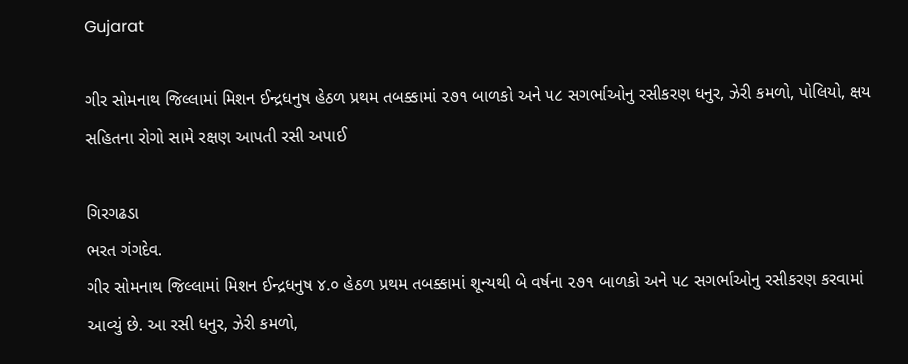Gujarat

ગીર સોમનાથ જિલ્લામાં મિશન ઈન્દ્રધનુષ હેઠળ પ્રથમ તબક્કામાં ૨૭૧ બાળકો અને ૫૮ સગર્ભાઓનુ રસીકરણ ધનુર, ઝેરી કમળો, પોલિયો, ક્ષય સહિતના રોગો સામે રક્ષણ આપતી રસી અપાઈ

ગિરગઢડા
ભરત ગંગદેવ.
ગીર સોમનાથ જિલ્લામાં મિશન ઈન્દ્રધનુષ ૪.૦ હેઠળ પ્રથમ તબક્કામાં શૂન્યથી બે વર્ષના ૨૭૧ બાળકો અને ૫૮ સગર્ભાઓનુ રસીકરણ કરવામાં આવ્યું છે. આ રસી ધનુર, ઝેરી કમળો,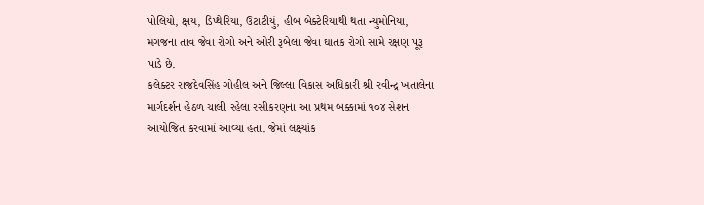પોલિયો, ક્ષય, ડિપ્થેરિયા, ઉટાટીયું, હીબ બેક્ટેરિયાથી થતા ન્યુમોનિયા, મગજના તાવ જેવા રોગો અને ઓરી રૂબેલા જેવા ઘાતક રોગો સામે રક્ષણ પૂરૂ પાડે છે.
કલેક્ટર રાજદેવસિંહ ગોહીલ અને જિલ્લા વિકાસ અધિકારી શ્રી રવીન્દ્ર ખતાલેના માર્ગદર્શન હેઠળ ચાલી રહેલા રસીકરણના આ પ્રથમ બક્કામાં ૧૦૪ સેશન આયોજિત કરવામાં આવ્યા હતા. જેમાં લક્ષ્યાંક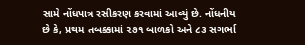સામે નોંધપાત્ર રસીકરણ કરવામાં આવ્યું છે. નોંધનીય છે કે, પ્રથમ તબક્કામાં ૨૭૧ બાળકો અને ૮૩ સગર્ભા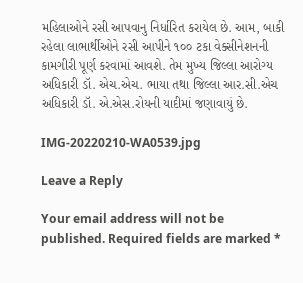મહિલાઓને રસી આપવાનુ નિર્ધારિત કરાયેલ છે. આમ, બાકી રહેલા લાભાર્થીઓને રસી આપીને ૧૦૦ ટકા વેક્સીનેશનની કામગીરી પૂર્ણ કરવામાં આવશે. તેમ મુખ્ય જિલ્લા આરોગ્ય અધિકારી ડૉ. એચ.એચ. ભાયા તથા જિલ્લા આર.સી.એચ અધિકારી ડૉ. એ.એસ.રોયની યાદીમાં જણાવાયું છે.

IMG-20220210-WA0539.jpg

Leave a Reply

Your email address will not be published. Required fields are marked *